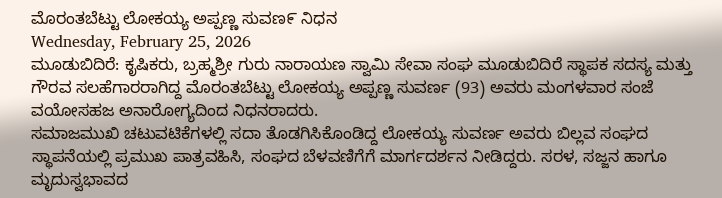ಮೊರಂತಬೆಟ್ಟು ಲೋಕಯ್ಯ ಅಪ್ಪಣ್ಣ ಸುವಣ೯ ನಿಧನ
Wednesday, February 25, 2026
ಮೂಡುಬಿದಿರೆ: ಕೃಷಿಕರು, ಬ್ರಹ್ಮಶ್ರೀ ಗುರು ನಾರಾಯಣ ಸ್ವಾಮಿ ಸೇವಾ ಸಂಘ ಮೂಡುಬಿದಿರೆ ಸ್ಥಾಪಕ ಸದಸ್ಯ ಮತ್ತು ಗೌರವ ಸಲಹೆಗಾರರಾಗಿದ್ದ ಮೊರಂತಬೆಟ್ಟು ಲೋಕಯ್ಯ ಅಪ್ಪಣ್ಣ ಸುವರ್ಣ (93) ಅವರು ಮಂಗಳವಾರ ಸಂಜೆ ವಯೋಸಹಜ ಅನಾರೋಗ್ಯದಿಂದ ನಿಧನರಾದರು.
ಸಮಾಜಮುಖಿ ಚಟುವಟಿಕೆಗಳಲ್ಲಿ ಸದಾ ತೊಡಗಿಸಿಕೊಂಡಿದ್ದ ಲೋಕಯ್ಯ ಸುವರ್ಣ ಅವರು ಬಿಲ್ಲವ ಸಂಘದ ಸ್ಥಾಪನೆಯಲ್ಲಿ ಪ್ರಮುಖ ಪಾತ್ರವಹಿಸಿ, ಸಂಘದ ಬೆಳವಣಿಗೆಗೆ ಮಾರ್ಗದರ್ಶನ ನೀಡಿದ್ದರು. ಸರಳ, ಸಜ್ಜನ ಹಾಗೂ ಮೃದುಸ್ವಭಾವದ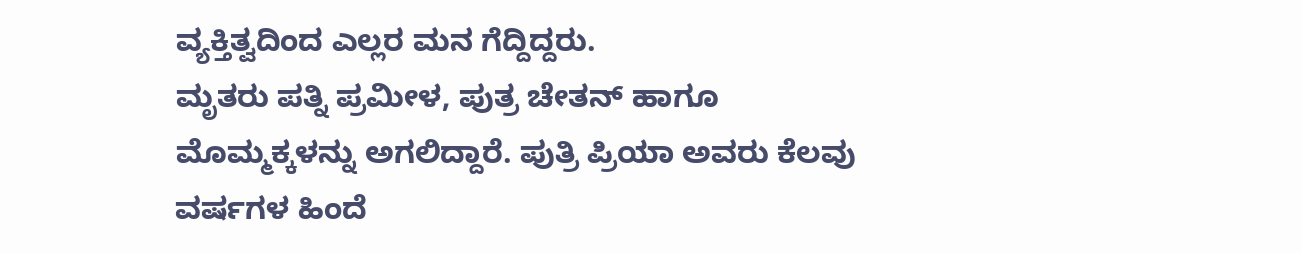ವ್ಯಕ್ತಿತ್ವದಿಂದ ಎಲ್ಲರ ಮನ ಗೆದ್ದಿದ್ದರು.
ಮೃತರು ಪತ್ನಿ ಪ್ರಮೀಳ, ಪುತ್ರ ಚೇತನ್ ಹಾಗೂ ಮೊಮ್ಮಕ್ಕಳನ್ನು ಅಗಲಿದ್ದಾರೆ. ಪುತ್ರಿ ಪ್ರಿಯಾ ಅವರು ಕೆಲವು ವರ್ಷಗಳ ಹಿಂದೆ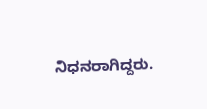ನಿಧನರಾಗಿದ್ದರು.